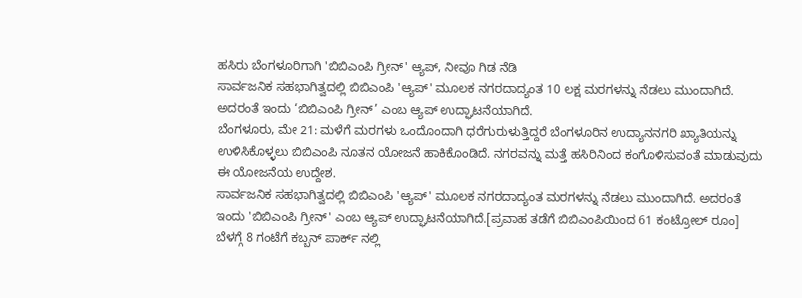ಹಸಿರು ಬೆಂಗಳೂರಿಗಾಗಿ 'ಬಿಬಿಎಂಪಿ ಗ್ರೀನ್' ಆ್ಯಪ್, ನೀವೂ ಗಿಡ ನೆಡಿ
ಸಾರ್ವಜನಿಕ ಸಹಭಾಗಿತ್ವದಲ್ಲಿ ಬಿಬಿಎಂಪಿ 'ಆ್ಯಪ್' ಮೂಲಕ ನಗರದಾದ್ಯಂತ 10 ಲಕ್ಷ ಮರಗಳನ್ನು ನೆಡಲು ಮುಂದಾಗಿದೆ. ಅದರಂತೆ ಇಂದು ‘ಬಿಬಿಎಂಪಿ ಗ್ರೀನ್’ ಎಂಬ ಆ್ಯಪ್ ಉದ್ಘಾಟನೆಯಾಗಿದೆ.
ಬೆಂಗಳೂರು, ಮೇ 21: ಮಳೆಗೆ ಮರಗಳು ಒಂದೊಂದಾಗಿ ಧರೆಗುರುಳುತ್ತಿದ್ದರೆ ಬೆಂಗಳೂರಿನ ಉದ್ಯಾನನಗರಿ ಖ್ಯಾತಿಯನ್ನು ಉಳಿಸಿಕೊಳ್ಳಲು ಬಿಬಿಎಂಪಿ ನೂತನ ಯೋಜನೆ ಹಾಕಿಕೊಂಡಿದೆ. ನಗರವನ್ನು ಮತ್ತೆ ಹಸಿರಿನಿಂದ ಕಂಗೊಳಿಸುವಂತೆ ಮಾಡುವುದು ಈ ಯೋಜನೆಯ ಉದ್ದೇಶ.
ಸಾರ್ವಜನಿಕ ಸಹಭಾಗಿತ್ವದಲ್ಲಿ ಬಿಬಿಎಂಪಿ 'ಆ್ಯಪ್' ಮೂಲಕ ನಗರದಾದ್ಯಂತ ಮರಗಳನ್ನು ನೆಡಲು ಮುಂದಾಗಿದೆ. ಅದರಂತೆ ಇಂದು 'ಬಿಬಿಎಂಪಿ ಗ್ರೀನ್' ಎಂಬ ಆ್ಯಪ್ ಉದ್ಘಾಟನೆಯಾಗಿದೆ.[ಪ್ರವಾಹ ತಡೆಗೆ ಬಿಬಿಎಂಪಿಯಿಂದ 61 ಕಂಟ್ರೋಲ್ ರೂಂ]
ಬೆಳಗ್ಗೆ 8 ಗಂಟೆಗೆ ಕಬ್ಬನ್ ಪಾರ್ಕ್ ನಲ್ಲಿ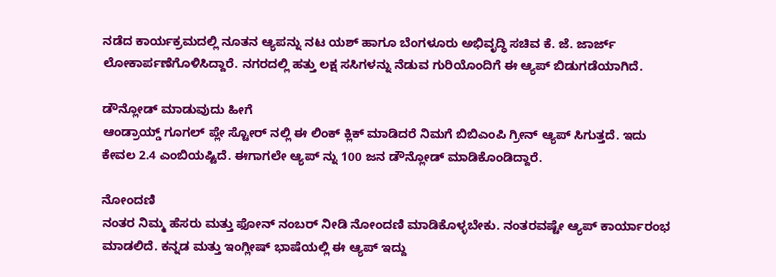ನಡೆದ ಕಾರ್ಯಕ್ರಮದಲ್ಲಿ ನೂತನ ಆ್ಯಪನ್ನು ನಟ ಯಶ್ ಹಾಗೂ ಬೆಂಗಳೂರು ಅಭಿವೃದ್ಧಿ ಸಚಿವ ಕೆ. ಜೆ. ಜಾರ್ಜ್ ಲೋಕಾರ್ಪಣೆಗೊಳಿಸಿದ್ದಾರೆ. ನಗರದಲ್ಲಿ ಹತ್ತು ಲಕ್ಷ ಸಸಿಗಳನ್ನು ನೆಡುವ ಗುರಿಯೊಂದಿಗೆ ಈ ಆ್ಯಪ್ ಬಿಡುಗಡೆಯಾಗಿದೆ.

ಡೌನ್ಲೋಡ್ ಮಾಡುವುದು ಹೀಗೆ
ಆಂಡ್ರಾಯ್ಡ್ ಗೂಗಲ್ ಪ್ಲೇ ಸ್ಟೋರ್ ನಲ್ಲಿ ಈ ಲಿಂಕ್ ಕ್ಲಿಕ್ ಮಾಡಿದರೆ ನಿಮಗೆ ಬಿಬಿಎಂಪಿ ಗ್ರೀನ್ ಆ್ಯಪ್ ಸಿಗುತ್ತದೆ. ಇದು ಕೇವಲ 2.4 ಎಂಬಿಯಷ್ಟಿದೆ. ಈಗಾಗಲೇ ಆ್ಯಪ್ ನ್ನು 100 ಜನ ಡೌನ್ಲೋಡ್ ಮಾಡಿಕೊಂಡಿದ್ದಾರೆ.

ನೋಂದಣಿ
ನಂತರ ನಿಮ್ಮ ಹೆಸರು ಮತ್ತು ಫೋನ್ ನಂಬರ್ ನೀಡಿ ನೋಂದಣಿ ಮಾಡಿಕೊಳ್ಳಬೇಕು. ನಂತರವಷ್ಟೇ ಆ್ಯಪ್ ಕಾರ್ಯಾರಂಭ ಮಾಡಲಿದೆ. ಕನ್ನಡ ಮತ್ತು ಇಂಗ್ಲೀಷ್ ಭಾಷೆಯಲ್ಲಿ ಈ ಆ್ಯಪ್ ಇದ್ದು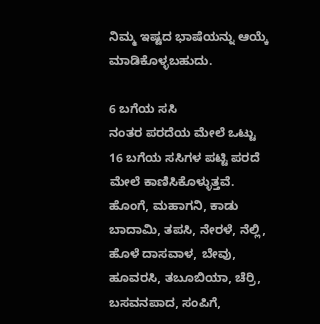ನಿಮ್ಮ ಇಷ್ಟದ ಭಾಷೆಯನ್ನು ಆಯ್ಕೆ ಮಾಡಿಕೊಳ್ಳಬಹುದು.

6 ಬಗೆಯ ಸಸಿ
ನಂತರ ಪರದೆಯ ಮೇಲೆ ಒಟ್ಟು 16 ಬಗೆಯ ಸಸಿಗಳ ಪಟ್ಟಿ ಪರದೆ ಮೇಲೆ ಕಾಣಿಸಿಕೊಳ್ಳುತ್ತವೆ. ಹೊಂಗೆ, ಮಹಾಗನಿ, ಕಾಡು ಬಾದಾಮಿ, ತಪಸಿ, ನೇರಳೆ, ನೆಲ್ಲಿ, ಹೊಳೆ ದಾಸವಾಳ, ಬೇವು, ಹೂವರಸಿ, ತಬೂಬಿಯಾ, ಚೆರ್ರಿ, ಬಸವನಪಾದ, ಸಂಪಿಗೆ,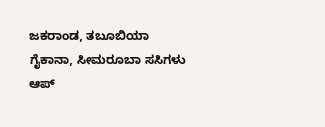ಜಕರಾಂಡ, ತಬೂಬಿಯಾ ಗೈಕಾನಾ, ಸೀಮರೂಬಾ ಸಸಿಗಳು ಆಪ್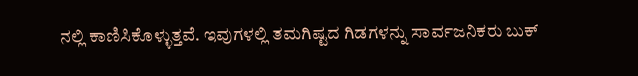ನಲ್ಲಿ ಕಾಣಿಸಿಕೊಳ್ಳುತ್ತವೆ. ಇವುಗಳಲ್ಲಿ ತಮಗಿಷ್ಟದ ಗಿಡಗಳನ್ನು ಸಾರ್ವಜನಿಕರು ಬುಕ್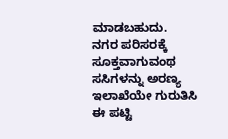ಮಾಡಬಹುದು.
ನಗರ ಪರಿಸರಕ್ಕೆ ಸೂಕ್ತವಾಗುವಂಥ ಸಸಿಗಳನ್ನು ಅರಣ್ಯ ಇಲಾಖೆಯೇ ಗುರುತಿಸಿ ಈ ಪಟ್ಟಿ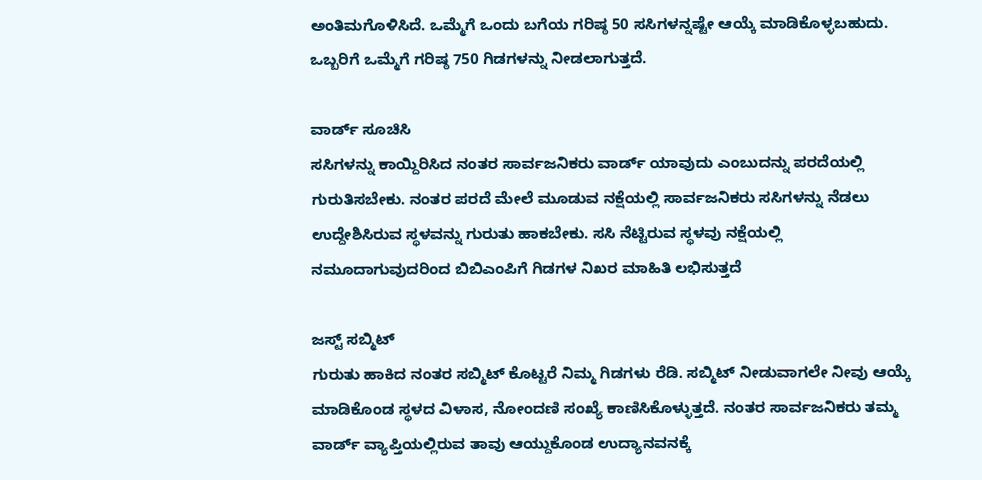ಅಂತಿಮಗೊಳಿಸಿದೆ. ಒಮ್ಮೆಗೆ ಒಂದು ಬಗೆಯ ಗರಿಷ್ಠ 50 ಸಸಿಗಳನ್ನಷ್ಟೇ ಆಯ್ಕೆ ಮಾಡಿಕೊಳ್ಳಬಹುದು. ಒಬ್ಬರಿಗೆ ಒಮ್ಮೆಗೆ ಗರಿಷ್ಠ 750 ಗಿಡಗಳನ್ನು ನೀಡಲಾಗುತ್ತದೆ.

ವಾರ್ಡ್ ಸೂಚಿಸಿ
ಸಸಿಗಳನ್ನು ಕಾಯ್ದಿರಿಸಿದ ನಂತರ ಸಾರ್ವಜನಿಕರು ವಾರ್ಡ್ ಯಾವುದು ಎಂಬುದನ್ನು ಪರದೆಯಲ್ಲಿ ಗುರುತಿಸಬೇಕು. ನಂತರ ಪರದೆ ಮೇಲೆ ಮೂಡುವ ನಕ್ಷೆಯಲ್ಲಿ ಸಾರ್ವಜನಿಕರು ಸಸಿಗಳನ್ನು ನೆಡಲು ಉದ್ದೇಶಿಸಿರುವ ಸ್ಥಳವನ್ನು ಗುರುತು ಹಾಕಬೇಕು. ಸಸಿ ನೆಟ್ಟಿರುವ ಸ್ಥಳವು ನಕ್ಷೆಯಲ್ಲಿ ನಮೂದಾಗುವುದರಿಂದ ಬಿಬಿಎಂಪಿಗೆ ಗಿಡಗಳ ನಿಖರ ಮಾಹಿತಿ ಲಭಿಸುತ್ತದೆ

ಜಸ್ಟ್ ಸಬ್ಮಿಟ್
ಗುರುತು ಹಾಕಿದ ನಂತರ ಸಬ್ಮಿಟ್ ಕೊಟ್ಟರೆ ನಿಮ್ಮ ಗಿಡಗಳು ರೆಡಿ. ಸಬ್ಮಿಟ್ ನೀಡುವಾಗಲೇ ನೀವು ಆಯ್ಕೆ ಮಾಡಿಕೊಂಡ ಸ್ಥಳದ ವಿಳಾಸ, ನೋಂದಣಿ ಸಂಖ್ಯೆ ಕಾಣಿಸಿಕೊಳ್ಳುತ್ತದೆ. ನಂತರ ಸಾರ್ವಜನಿಕರು ತಮ್ಮ ವಾರ್ಡ್ ವ್ಯಾಪ್ತಿಯಲ್ಲಿರುವ ತಾವು ಆಯ್ದುಕೊಂಡ ಉದ್ಯಾನವನಕ್ಕೆ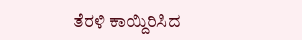ತೆರಳಿ ಕಾಯ್ದಿರಿಸಿದ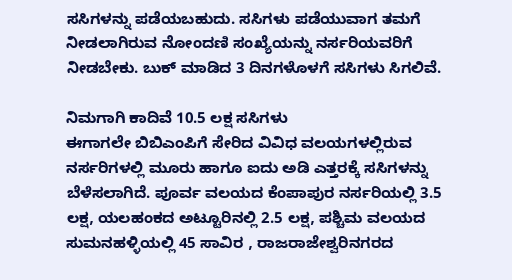ಸಸಿಗಳನ್ನು ಪಡೆಯಬಹುದು. ಸಸಿಗಳು ಪಡೆಯುವಾಗ ತಮಗೆ ನೀಡಲಾಗಿರುವ ನೋಂದಣಿ ಸಂಖ್ಯೆಯನ್ನು ನರ್ಸರಿಯವರಿಗೆ ನೀಡಬೇಕು. ಬುಕ್ ಮಾಡಿದ 3 ದಿನಗಳೊಳಗೆ ಸಸಿಗಳು ಸಿಗಲಿವೆ.

ನಿಮಗಾಗಿ ಕಾದಿವೆ 10.5 ಲಕ್ಷ ಸಸಿಗಳು
ಈಗಾಗಲೇ ಬಿಬಿಎಂಪಿಗೆ ಸೇರಿದ ವಿವಿಧ ವಲಯಗಳಲ್ಲಿರುವ ನರ್ಸರಿಗಳಲ್ಲಿ ಮೂರು ಹಾಗೂ ಐದು ಅಡಿ ಎತ್ತರಕ್ಕೆ ಸಸಿಗಳನ್ನು ಬೆಳೆಸಲಾಗಿದೆ. ಪೂರ್ವ ವಲಯದ ಕೆಂಪಾಪುರ ನರ್ಸರಿಯಲ್ಲಿ 3.5 ಲಕ್ಷ, ಯಲಹಂಕದ ಅಟ್ಟೂರಿನಲ್ಲಿ 2.5 ಲಕ್ಷ, ಪಶ್ಚಿಮ ವಲಯದ ಸುಮನಹಳ್ಳಿಯಲ್ಲಿ 45 ಸಾವಿರ , ರಾಜರಾಜೇಶ್ವರಿನಗರದ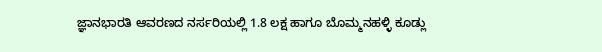ಜ್ಞಾನಭಾರತಿ ಆವರಣದ ನರ್ಸರಿಯಲ್ಲಿ 1.8 ಲಕ್ಷ ಹಾಗೂ ಬೊಮ್ಮನಹಳ್ಳಿ ಕೂಡ್ಲು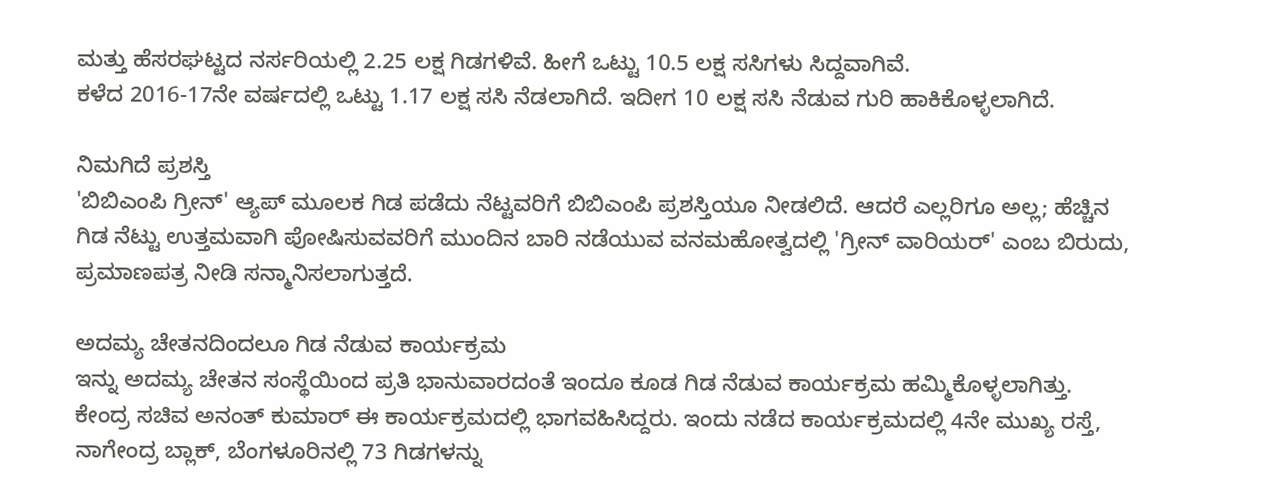ಮತ್ತು ಹೆಸರಘಟ್ಟದ ನರ್ಸರಿಯಲ್ಲಿ 2.25 ಲಕ್ಷ ಗಿಡಗಳಿವೆ. ಹೀಗೆ ಒಟ್ಟು 10.5 ಲಕ್ಷ ಸಸಿಗಳು ಸಿದ್ದವಾಗಿವೆ.
ಕಳೆದ 2016-17ನೇ ವರ್ಷದಲ್ಲಿ ಒಟ್ಟು 1.17 ಲಕ್ಷ ಸಸಿ ನೆಡಲಾಗಿದೆ. ಇದೀಗ 10 ಲಕ್ಷ ಸಸಿ ನೆಡುವ ಗುರಿ ಹಾಕಿಕೊಳ್ಳಲಾಗಿದೆ.

ನಿಮಗಿದೆ ಪ್ರಶಸ್ತಿ
'ಬಿಬಿಎಂಪಿ ಗ್ರೀನ್' ಆ್ಯಪ್ ಮೂಲಕ ಗಿಡ ಪಡೆದು ನೆಟ್ಟವರಿಗೆ ಬಿಬಿಎಂಪಿ ಪ್ರಶಸ್ತಿಯೂ ನೀಡಲಿದೆ. ಆದರೆ ಎಲ್ಲರಿಗೂ ಅಲ್ಲ; ಹೆಚ್ಚಿನ ಗಿಡ ನೆಟ್ಟು ಉತ್ತಮವಾಗಿ ಪೋಷಿಸುವವರಿಗೆ ಮುಂದಿನ ಬಾರಿ ನಡೆಯುವ ವನಮಹೋತ್ವದಲ್ಲಿ 'ಗ್ರೀನ್ ವಾರಿಯರ್' ಎಂಬ ಬಿರುದು, ಪ್ರಮಾಣಪತ್ರ ನೀಡಿ ಸನ್ಮಾನಿಸಲಾಗುತ್ತದೆ.

ಅದಮ್ಯ ಚೇತನದಿಂದಲೂ ಗಿಡ ನೆಡುವ ಕಾರ್ಯಕ್ರಮ
ಇನ್ನು ಅದಮ್ಯ ಚೇತನ ಸಂಸ್ಥೆಯಿಂದ ಪ್ರತಿ ಭಾನುವಾರದಂತೆ ಇಂದೂ ಕೂಡ ಗಿಡ ನೆಡುವ ಕಾರ್ಯಕ್ರಮ ಹಮ್ಮಿಕೊಳ್ಳಲಾಗಿತ್ತು.
ಕೇಂದ್ರ ಸಚಿವ ಅನಂತ್ ಕುಮಾರ್ ಈ ಕಾರ್ಯಕ್ರಮದಲ್ಲಿ ಭಾಗವಹಿಸಿದ್ದರು. ಇಂದು ನಡೆದ ಕಾರ್ಯಕ್ರಮದಲ್ಲಿ 4ನೇ ಮುಖ್ಯ ರಸ್ತೆ, ನಾಗೇಂದ್ರ ಬ್ಲಾಕ್, ಬೆಂಗಳೂರಿನಲ್ಲಿ 73 ಗಿಡಗಳನ್ನು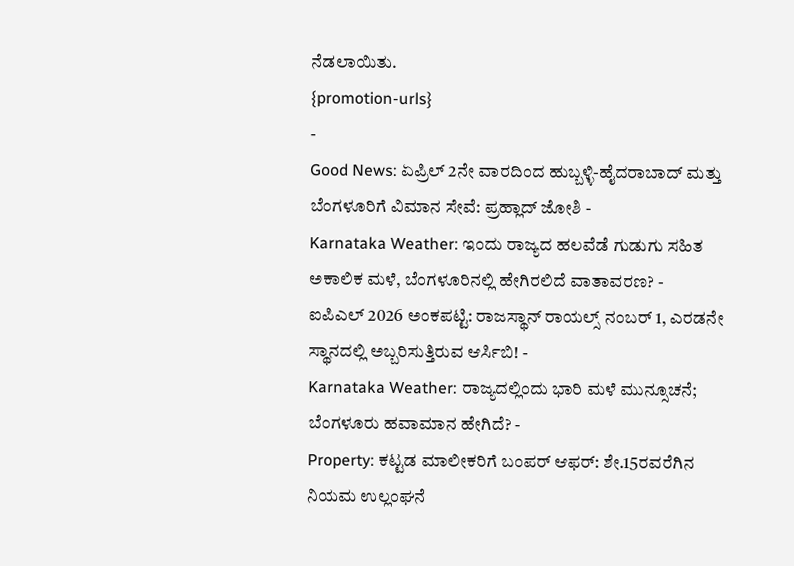ನೆಡಲಾಯಿತು.
{promotion-urls}
-
Good News: ಏಪ್ರಿಲ್ 2ನೇ ವಾರದಿಂದ ಹುಬ್ಬಳ್ಳಿ-ಹೈದರಾಬಾದ್ ಮತ್ತು ಬೆಂಗಳೂರಿಗೆ ವಿಮಾನ ಸೇವೆ: ಪ್ರಹ್ಲಾದ್ ಜೋಶಿ -
Karnataka Weather: ಇಂದು ರಾಜ್ಯದ ಹಲವೆಡೆ ಗುಡುಗು ಸಹಿತ ಅಕಾಲಿಕ ಮಳೆ, ಬೆಂಗಳೂರಿನಲ್ಲಿ ಹೇಗಿರಲಿದೆ ವಾತಾವರಣ? -
ಐಪಿಎಲ್ 2026 ಅಂಕಪಟ್ಟಿ: ರಾಜಸ್ಥಾನ್ ರಾಯಲ್ಸ್ ನಂಬರ್ 1, ಎರಡನೇ ಸ್ಥಾನದಲ್ಲಿ ಅಬ್ಬರಿಸುತ್ತಿರುವ ಆರ್ಸಿಬಿ! -
Karnataka Weather: ರಾಜ್ಯದಲ್ಲಿಂದು ಭಾರಿ ಮಳೆ ಮುನ್ಸೂಚನೆ; ಬೆಂಗಳೂರು ಹವಾಮಾನ ಹೇಗಿದೆ? -
Property: ಕಟ್ಟಡ ಮಾಲೀಕರಿಗೆ ಬಂಪರ್ ಆಫರ್: ಶೇ.15ರವರೆಗಿನ ನಿಯಮ ಉಲ್ಲಂಘನೆ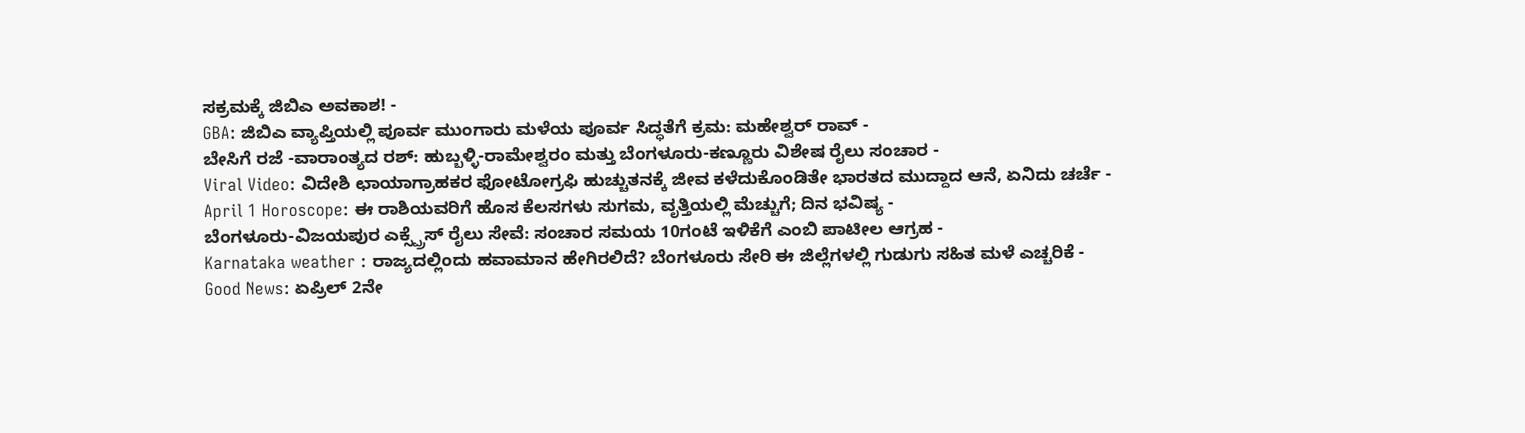ಸಕ್ರಮಕ್ಕೆ ಜಿಬಿಎ ಅವಕಾಶ! -
GBA: ಜಿಬಿಎ ವ್ಯಾಪ್ತಿಯಲ್ಲಿ ಪೂರ್ವ ಮುಂಗಾರು ಮಳೆಯ ಪೂರ್ವ ಸಿದ್ಧತೆಗೆ ಕ್ರಮ: ಮಹೇಶ್ವರ್ ರಾವ್ -
ಬೇಸಿಗೆ ರಜೆ -ವಾರಾಂತ್ಯದ ರಶ್: ಹುಬ್ಬಳ್ಳಿ-ರಾಮೇಶ್ವರಂ ಮತ್ತು ಬೆಂಗಳೂರು-ಕಣ್ಣೂರು ವಿಶೇಷ ರೈಲು ಸಂಚಾರ -
Viral Video: ವಿದೇಶಿ ಛಾಯಾಗ್ರಾಹಕರ ಫೋಟೋಗ್ರಫಿ ಹುಚ್ಚುತನಕ್ಕೆ ಜೀವ ಕಳೆದುಕೊಂಡಿತೇ ಭಾರತದ ಮುದ್ದಾದ ಆನೆ, ಏನಿದು ಚರ್ಚೆ -
April 1 Horoscope: ಈ ರಾಶಿಯವರಿಗೆ ಹೊಸ ಕೆಲಸಗಳು ಸುಗಮ, ವೃತ್ತಿಯಲ್ಲಿ ಮೆಚ್ಚುಗೆ; ದಿನ ಭವಿಷ್ಯ -
ಬೆಂಗಳೂರು-ವಿಜಯಪುರ ಎಕ್ಸ್ಪ್ರೆಸ್ ರೈಲು ಸೇವೆ: ಸಂಚಾರ ಸಮಯ 10ಗಂಟೆ ಇಳಿಕೆಗೆ ಎಂಬಿ ಪಾಟೀಲ ಆಗ್ರಹ -
Karnataka weather : ರಾಜ್ಯದಲ್ಲಿಂದು ಹವಾಮಾನ ಹೇಗಿರಲಿದೆ? ಬೆಂಗಳೂರು ಸೇರಿ ಈ ಜಿಲ್ಲೆಗಳಲ್ಲಿ ಗುಡುಗು ಸಹಿತ ಮಳೆ ಎಚ್ಚರಿಕೆ -
Good News: ಏಪ್ರಿಲ್ 2ನೇ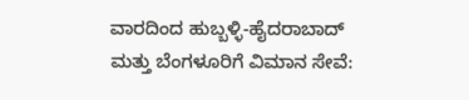ವಾರದಿಂದ ಹುಬ್ಬಳ್ಳಿ-ಹೈದರಾಬಾದ್ ಮತ್ತು ಬೆಂಗಳೂರಿಗೆ ವಿಮಾನ ಸೇವೆ: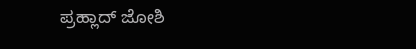ಪ್ರಹ್ಲಾದ್ ಜೋಶಿ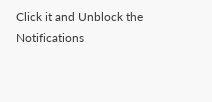Click it and Unblock the Notifications